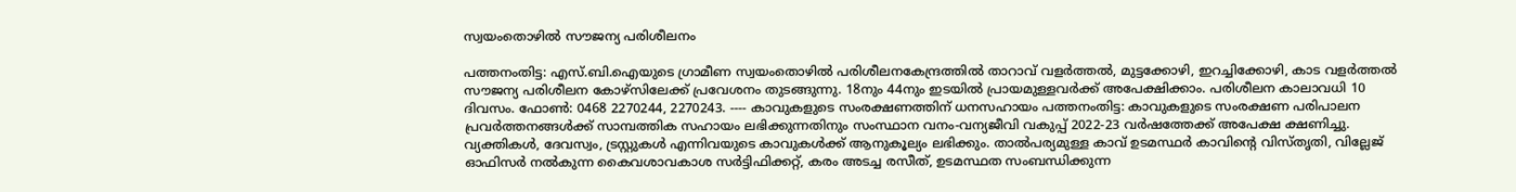സ്വയംതൊഴില്‍ സൗജന്യ പരിശീലനം

പത്തനംതിട്ട: എസ്.ബി.ഐയുടെ ഗ്രാമീണ സ്വയംതൊഴില്‍ പരിശീലനകേന്ദ്രത്തില്‍ താറാവ് വളര്‍ത്തല്‍, മുട്ടക്കോഴി, ഇറച്ചിക്കോഴി, കാട വളര്‍ത്തല്‍ സൗജന്യ പരിശീലന കോഴ്സിലേക്ക് പ്രവേശനം തുടങ്ങുന്നു. 18നും 44നും ഇടയില്‍ പ്രായമുള്ളവര്‍ക്ക് അപേക്ഷിക്കാം. പരിശീലന കാലാവധി 10 ദിവസം. ഫോൺ: 0468 2270244, 2270243. ---- കാവുകളുടെ സംരക്ഷണത്തിന് ധനസഹായം പത്തനംതിട്ട: കാവുകളുടെ സംരക്ഷണ പരിപാലന പ്രവര്‍ത്തനങ്ങള്‍ക്ക് സാമ്പത്തിക സഹായം ലഭിക്കുന്നതിനും സംസ്ഥാന വനം-വന്യജീവി വകുപ്പ് 2022-23 വര്‍ഷത്തേക്ക് അപേക്ഷ ക്ഷണിച്ചു. വ്യക്തികള്‍, ദേവസ്വം, ട്രസ്റ്റുകള്‍ എന്നിവയുടെ കാവുകള്‍ക്ക് ആനുകൂല്യം ലഭിക്കും. താൽപര്യമുള്ള കാവ് ഉടമസ്ഥര്‍ കാവിന്‍റെ വിസ്തൃതി, വില്ലേജ് ഓഫിസര്‍ നല്‍കുന്ന കൈവശാവകാശ സര്‍ട്ടിഫിക്കറ്റ്, കരം അടച്ച രസീത്, ഉടമസ്ഥത സംബന്ധിക്കുന്ന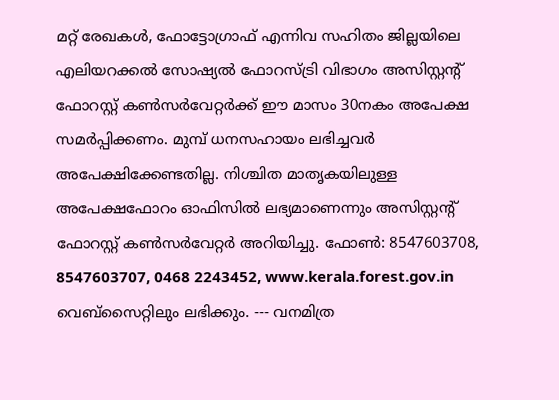മറ്റ് രേഖകള്‍, ഫോട്ടോഗ്രാഫ് എന്നിവ സഹിതം ജില്ലയിലെ എലിയറക്കൽ സോഷ്യല്‍ ഫോറസ്ട്രി വിഭാഗം അസിസ്റ്റന്‍റ് ഫോറസ്റ്റ് കണ്‍സര്‍വേറ്റര്‍ക്ക് ഈ മാസം 30നകം അപേക്ഷ സമര്‍പ്പിക്കണം. മുമ്പ് ധനസഹായം ലഭിച്ചവര്‍ അപേക്ഷിക്കേണ്ടതില്ല. നിശ്ചിത മാതൃകയിലുള്ള അപേക്ഷഫോറം ഓഫിസില്‍ ലഭ്യമാണെന്നും അസിസ്റ്റന്‍റ് ഫോറസ്റ്റ് കണ്‍സര്‍വേറ്റര്‍ അറിയിച്ചു. ഫോണ്‍: 8547603708, 8547603707, 0468 2243452, www.kerala.forest.gov.in വെബ്സൈറ്റിലും ലഭിക്കും. --- വനമിത്ര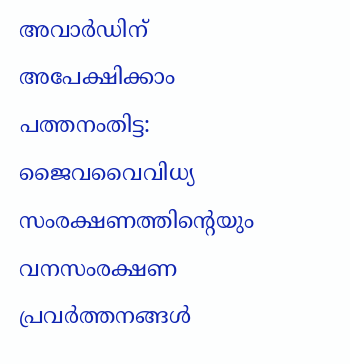അവാര്‍ഡിന് അപേക്ഷിക്കാം പത്തനംതിട്ട: ജൈവവൈവിധ്യ സംരക്ഷണത്തിന്‍റെയും വനസംരക്ഷണ പ്രവര്‍ത്തനങ്ങള്‍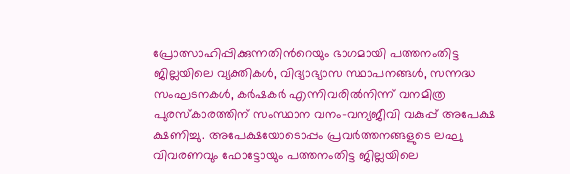പ്രോത്സാഹിപ്പിക്കുന്നതിന്‍റെയും ഭാഗമായി പത്തനംതിട്ട ജില്ലയിലെ വ്യക്തികള്‍, വിദ്യാഭ്യാസ സ്ഥാപനങ്ങള്‍, സന്നദ്ധ സംഘടനകള്‍, കര്‍ഷകര്‍ എന്നിവരില്‍നിന്ന് വനമിത്ര പുരസ്‌കാരത്തിന് സംസ്ഥാന വനം-വന്യജീവി വകുപ്പ് അപേക്ഷ ക്ഷണിച്ചു. അപേക്ഷയോടൊപ്പം പ്രവര്‍ത്തനങ്ങളുടെ ലഘു വിവരണവും ഫോട്ടോയും പത്തനംതിട്ട ജില്ലയിലെ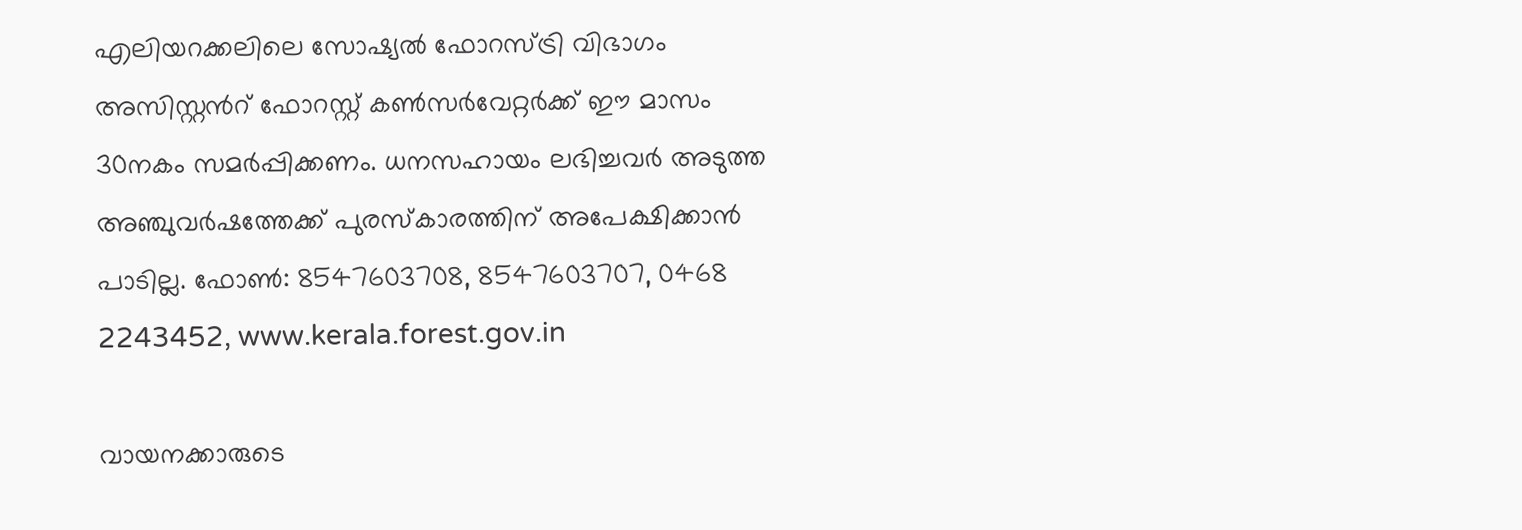എലിയറക്കലിലെ സോഷ്യല്‍ ഫോറസ്ട്രി വിഭാഗം അസിസ്റ്റന്‍റ് ഫോറസ്റ്റ് കണ്‍സര്‍വേറ്റര്‍ക്ക് ഈ മാസം 30നകം സമര്‍പ്പിക്കണം. ധനസഹായം ലഭിച്ചവര്‍ അടുത്ത അഞ്ചുവര്‍ഷത്തേക്ക് പുരസ്‌കാരത്തിന് അപേക്ഷിക്കാന്‍ പാടില്ല. ഫോണ്‍: 8547603708, 8547603707, 0468 2243452, www.kerala.forest.gov.in

വായനക്കാരുടെ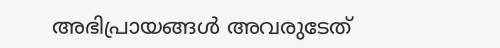അഭിപ്രായങ്ങള്‍ അവരുടേത്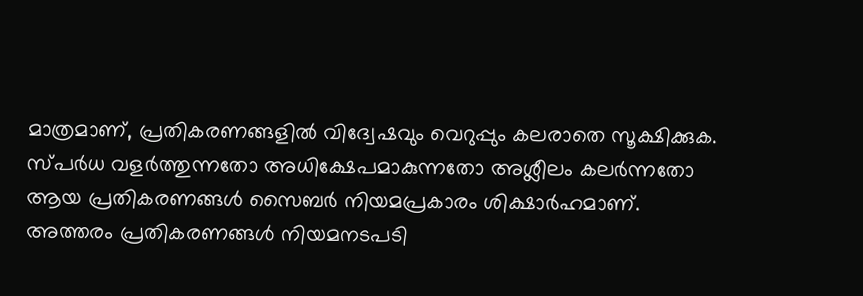മാത്രമാണ്, പ്രതികരണങ്ങളിൽ വിദ്വേഷവും വെറുപ്പും കലരാതെ സൂക്ഷിക്കുക. സ്പർധ വളർത്തുന്നതോ അധിക്ഷേപമാകുന്നതോ അശ്ലീലം കലർന്നതോ ആയ പ്രതികരണങ്ങൾ സൈബർ നിയമപ്രകാരം ശിക്ഷാർഹമാണ്. അത്തരം പ്രതികരണങ്ങൾ നിയമനടപടി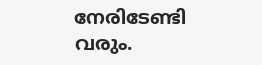നേരിടേണ്ടി വരും.